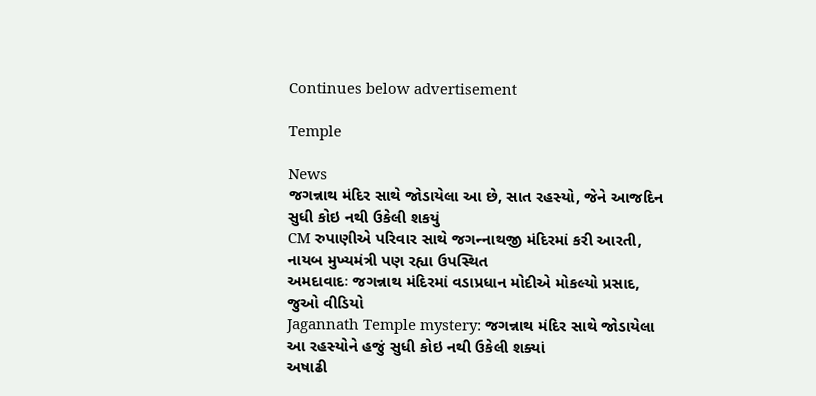Continues below advertisement

Temple

News
જગન્નાથ મંદિર સાથે જોડાયેલા આ છે, સાત રહસ્યો, જેને આજદિન સુધી કોઇ નથી ઉકેલી શકયું
CM રુપાણીએ પરિવાર સાથે જગન્‍નાથજી મંદિરમાં કરી આરતી,  નાયબ મુખ્યમંત્રી પણ રહ્યા ઉપસ્થિત
અમદાવાદઃ જગન્નાથ મંદિરમાં વડાપ્રધાન મોદીએ મોકલ્યો પ્રસાદ, જુઓ વીડિયો
Jagannath Temple mystery: જગન્નાથ મંદિર સાથે જોડાયેલા આ રહસ્યોને હજું સુધી કોઇ નથી ઉકેલી શક્યાં
અષાઢી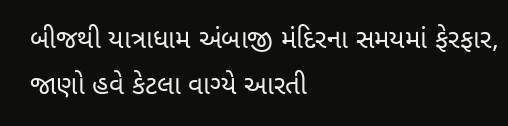બીજથી યાત્રાધામ અંબાજી મંદિરના સમયમાં ફેરફાર, જાણો હવે કેટલા વાગ્યે આરતી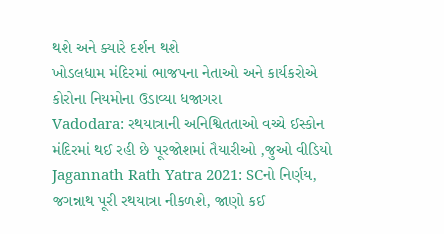થશે અને ક્યારે દર્શન થશે
ખોડલધામ મંદિરમાં ભાજપના નેતાઓ અને કાર્યકરોએ કોરોના નિયમોના ઉડાવ્યા ધજાગરા
Vadodara: રથયાત્રાની અનિશ્વિતતાઓ વચ્ચે ઈસ્કોન મંદિરમાં થઈ રહી છે પૂરજોશમાં તૈયારીઓ ,જુઓ વીડિયો
Jagannath Rath Yatra 2021: SCનો નિર્ણય, જગન્નાથ પૂરી રથયાત્રા નીકળશે, જાણો કઈ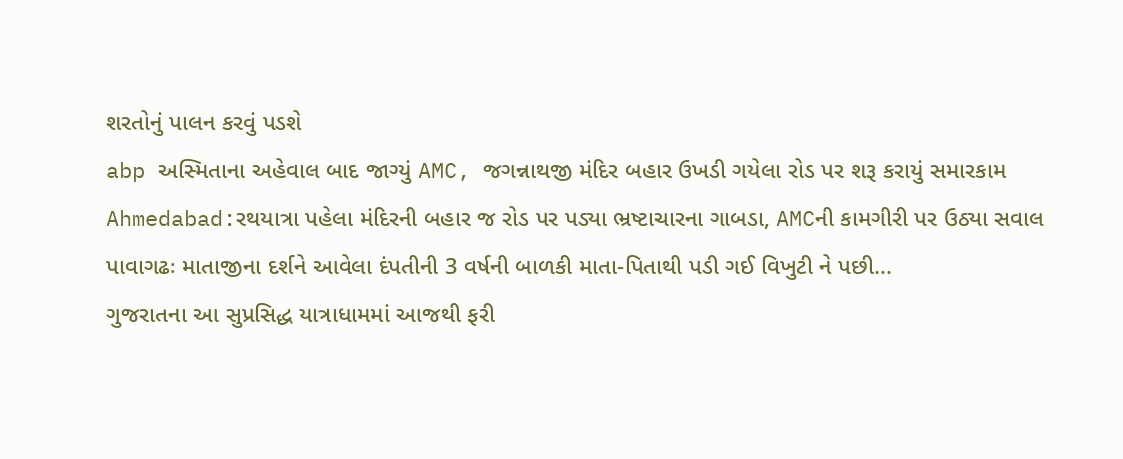શરતોનું પાલન કરવું પડશે
abp અસ્મિતાના અહેવાલ બાદ જાગ્યું AMC, જગન્નાથજી મંદિર બહાર ઉખડી ગયેલા રોડ પર શરૂ કરાયું સમારકામ
Ahmedabad:રથયાત્રા પહેલા મંદિરની બહાર જ રોડ પર પડ્યા ભ્રષ્ટાચારના ગાબડા, AMCની કામગીરી પર ઉઠ્યા સવાલ
પાવાગઢઃ માતાજીના દર્શને આવેલા દંપતીની 3 વર્ષની બાળકી માતા-પિતાથી પડી ગઈ વિખુટી ને પછી...
ગુજરાતના આ સુપ્રસિદ્ધ યાત્રાધામમાં આજથી ફરી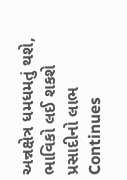અન્નક્ષેત્ર ધમધમતું થશે, ભાવિકો લઈ શકશે પ્રસાદીનો લાભ
Continues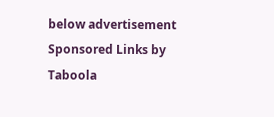below advertisement
Sponsored Links by Taboola